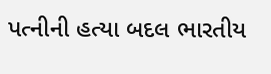પત્નીની હત્યા બદલ ભારતીય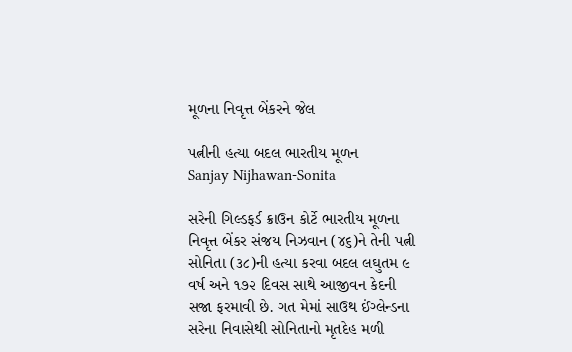મૂળના નિવૃત્ત બેંકરને જેલ

પત્નીની હત્યા બદલ ભારતીય મૂળન
Sanjay Nijhawan-Sonita

સરેની ગિલ્ડફર્ડ ક્રાઉન કોર્ટે ભારતીય મૂળના નિવૃત્ત બેંકર સંજય નિઝવાન (૪૬)ને તેની પત્ની સોનિતા (૩૮)ની હત્યા કરવા બદલ લઘુતમ ૯ વર્ષ અને ૧૭૨ દિવસ સાથે આજીવન કેદની સજા ફરમાવી છે. ગત મેમાં સાઉથ ઈંગ્લેન્ડના સરેના નિવાસેથી સોનિતાનો મૃતદેહ મળી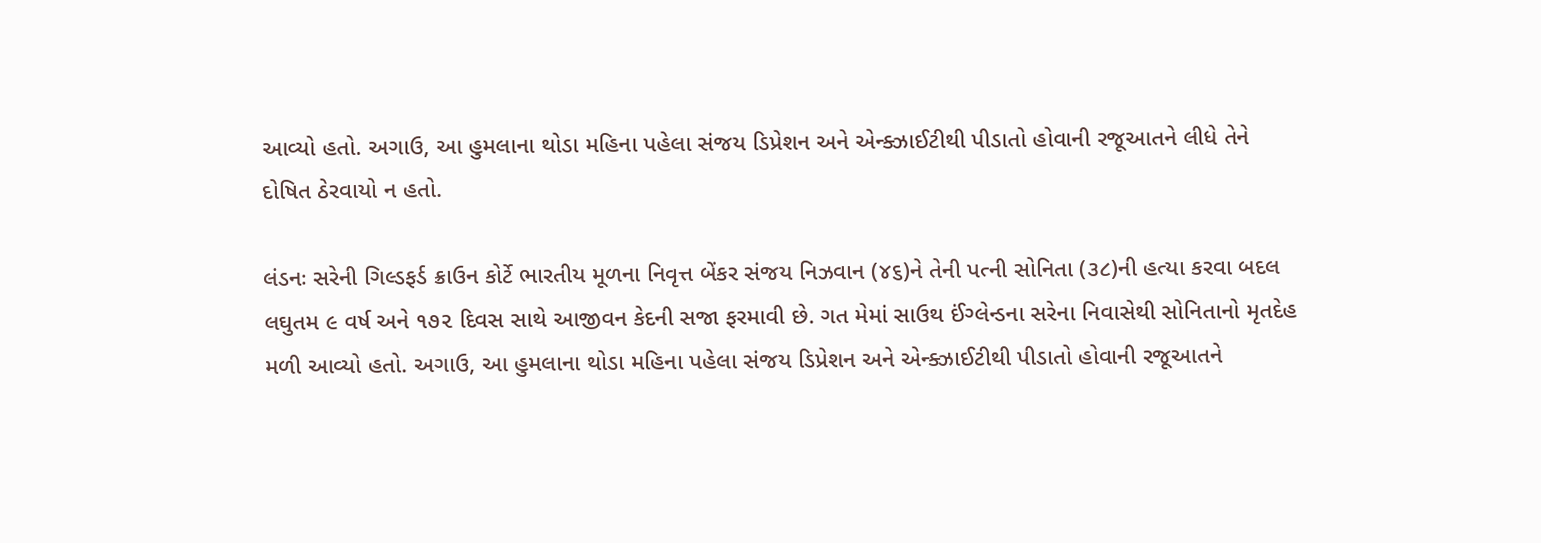આવ્યો હતો. અગાઉ, આ હુમલાના થોડા મહિના પહેલા સંજય ડિપ્રેશન અને એન્ક્ઝાઈટીથી પીડાતો હોવાની રજૂઆતને લીધે તેને દોષિત ઠેરવાયો ન હતો.

લંડનઃ સરેની ગિલ્ડફર્ડ ક્રાઉન કોર્ટે ભારતીય મૂળના નિવૃત્ત બેંકર સંજય નિઝવાન (૪૬)ને તેની પત્ની સોનિતા (૩૮)ની હત્યા કરવા બદલ લઘુતમ ૯ વર્ષ અને ૧૭૨ દિવસ સાથે આજીવન કેદની સજા ફરમાવી છે. ગત મેમાં સાઉથ ઈંગ્લેન્ડના સરેના નિવાસેથી સોનિતાનો મૃતદેહ મળી આવ્યો હતો. અગાઉ, આ હુમલાના થોડા મહિના પહેલા સંજય ડિપ્રેશન અને એન્ક્ઝાઈટીથી પીડાતો હોવાની રજૂઆતને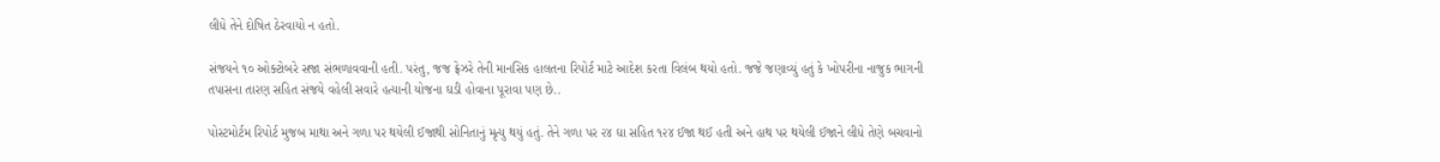લીધે તેને દોષિત ઠેરવાયો ન હતો.

સંજયને ૧૦ ઓક્ટોબરે સજા સંભળાવવાની હતી. પરંતુ, જજ ફ્રેઝરે તેની માનસિક હાલતના રિપોર્ટ માટે આદેશ કરતા વિલંબ થયો હતો. જજે જણાવ્યું હતું કે ખોપરીના નાજુક ભાગની તપાસના તારણ સહિત સંજયે વહેલી સવારે હત્યાની યોજના ઘડી હોવાના પૂરાવા પણ છે..

પોસ્ટમોર્ટમ રિપોર્ટ મુજબ માથા અને ગળા પર થયેલી ઈજાથી સોનિતાનું મૃત્યુ થયું હતું. તેને ગળા પર ૨૪ ઘા સહિત ૧૨૪ ઈજા થઈ હતી અને હાથ પર થયેલી ઈજાને લીધે તેણે બચવાનો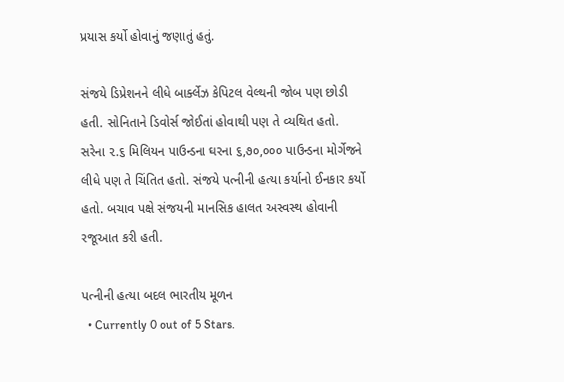પ્રયાસ કર્યો હોવાનું જણાતું હતું.

સંજયે ડિપ્રેશનને લીધે બાર્ક્લેઝ કેપિટલ વેલ્થની જોબ પણ છોડી હતી. સોનિતાને ડિવોર્સ જોઈતાં હોવાથી પણ તે વ્યથિત હતો. સરેના ૨.૬ મિલિયન પાઉન્ડના ઘરના ૬,૭૦,૦૦૦ પાઉન્ડના મોર્ગેજને લીધે પણ તે ચિંતિત હતો. સંજયે પત્નીની હત્યા કર્યાનો ઈનકાર કર્યો હતો. બચાવ પક્ષે સંજયની માનસિક હાલત અસ્વસ્થ હોવાની રજૂઆત કરી હતી.

પત્નીની હત્યા બદલ ભારતીય મૂળન
  • Currently 0 out of 5 Stars.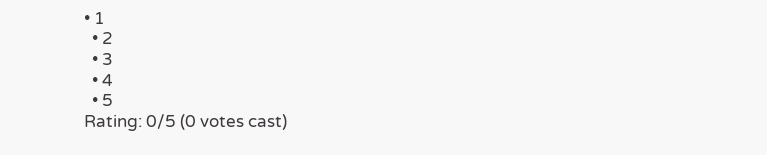• 1
  • 2
  • 3
  • 4
  • 5
Rating: 0/5 (0 votes cast)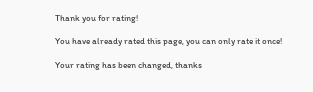Thank you for rating!

You have already rated this page, you can only rate it once!

Your rating has been changed, thanks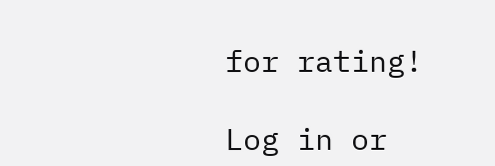for rating!

Log in or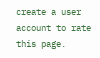create a user account to rate this page.